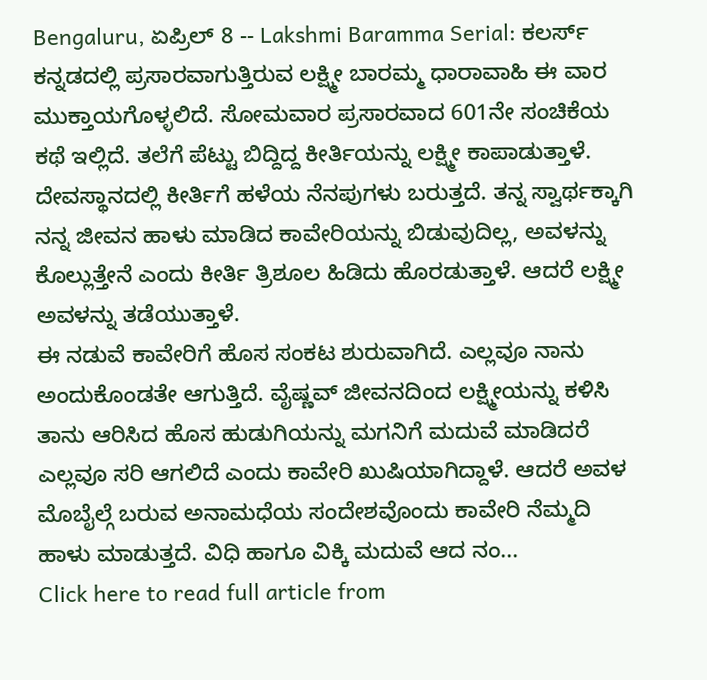Bengaluru, ಏಪ್ರಿಲ್ 8 -- Lakshmi Baramma Serial: ಕಲರ್ಸ್ ಕನ್ನಡದಲ್ಲಿ ಪ್ರಸಾರವಾಗುತ್ತಿರುವ ಲಕ್ಷ್ಮೀ ಬಾರಮ್ಮ ಧಾರಾವಾಹಿ ಈ ವಾರ ಮುಕ್ತಾಯಗೊಳ್ಳಲಿದೆ. ಸೋಮವಾರ ಪ್ರಸಾರವಾದ 601ನೇ ಸಂಚಿಕೆಯ ಕಥೆ ಇಲ್ಲಿದೆ. ತಲೆಗೆ ಪೆಟ್ಟು ಬಿದ್ದಿದ್ದ ಕೀರ್ತಿಯನ್ನು ಲಕ್ಷ್ಮೀ ಕಾಪಾಡುತ್ತಾಳೆ. ದೇವಸ್ಥಾನದಲ್ಲಿ ಕೀರ್ತಿಗೆ ಹಳೆಯ ನೆನಪುಗಳು ಬರುತ್ತದೆ. ತನ್ನ ಸ್ವಾರ್ಥಕ್ಕಾಗಿ ನನ್ನ ಜೀವನ ಹಾಳು ಮಾಡಿದ ಕಾವೇರಿಯನ್ನು ಬಿಡುವುದಿಲ್ಲ, ಅವಳನ್ನು ಕೊಲ್ಲುತ್ತೇನೆ ಎಂದು ಕೀರ್ತಿ ತ್ರಿಶೂಲ ಹಿಡಿದು ಹೊರಡುತ್ತಾಳೆ. ಆದರೆ ಲಕ್ಷ್ಮೀ ಅವಳನ್ನು ತಡೆಯುತ್ತಾಳೆ.
ಈ ನಡುವೆ ಕಾವೇರಿಗೆ ಹೊಸ ಸಂಕಟ ಶುರುವಾಗಿದೆ. ಎಲ್ಲವೂ ನಾನು ಅಂದುಕೊಂಡತೇ ಆಗುತ್ತಿದೆ. ವೈಷ್ಣವ್ ಜೀವನದಿಂದ ಲಕ್ಷ್ಮೀಯನ್ನು ಕಳಿಸಿ ತಾನು ಆರಿಸಿದ ಹೊಸ ಹುಡುಗಿಯನ್ನು ಮಗನಿಗೆ ಮದುವೆ ಮಾಡಿದರೆ ಎಲ್ಲವೂ ಸರಿ ಆಗಲಿದೆ ಎಂದು ಕಾವೇರಿ ಖುಷಿಯಾಗಿದ್ದಾಳೆ. ಆದರೆ ಅವಳ ಮೊಬೈಲ್ಗೆ ಬರುವ ಅನಾಮಧೆಯ ಸಂದೇಶವೊಂದು ಕಾವೇರಿ ನೆಮ್ಮದಿ ಹಾಳು ಮಾಡುತ್ತದೆ. ವಿಧಿ ಹಾಗೂ ವಿಕ್ಕಿ ಮದುವೆ ಆದ ನಂ...
Click here to read full article from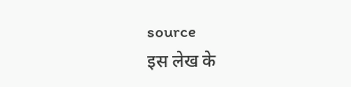source
इस लेख के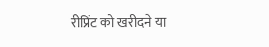रीप्रिंट को खरीदने या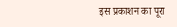इस प्रकाशन का पूरा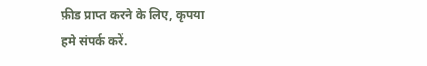फ़ीड प्राप्त करने के लिए, कृपया
हमे संपर्क करें.